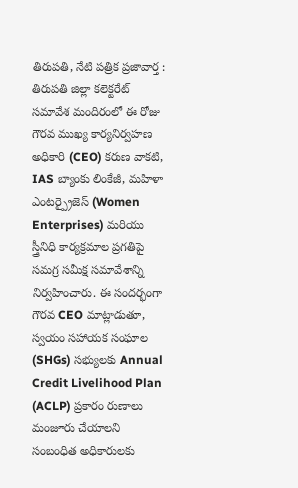తిరుపతి, నేటి పత్రిక ప్రజావార్త :
తిరుపతి జిల్లా కలెక్టరేట్ సమావేశ మందిరంలో ఈ రోజు గౌరవ ముఖ్య కార్యనిర్వహణ అధికారి (CEO) కరుణ వాకటి, IAS బ్యాంకు లింకేజీ, మహిళా ఎంటర్ప్రైజెస్ (Women Enterprises) మరియు స్త్రీనిధి కార్యక్రమాల ప్రగతిపై సమగ్ర సమీక్ష సమావేశాన్ని నిర్వహించారు. ఈ సందర్భంగా గౌరవ CEO మాట్లాడుతూ, స్వయం సహాయక సంఘాల (SHGs) సభ్యులకు Annual Credit Livelihood Plan (ACLP) ప్రకారం రుణాలు మంజూరు చేయాలని సంబంధిత అధికారులకు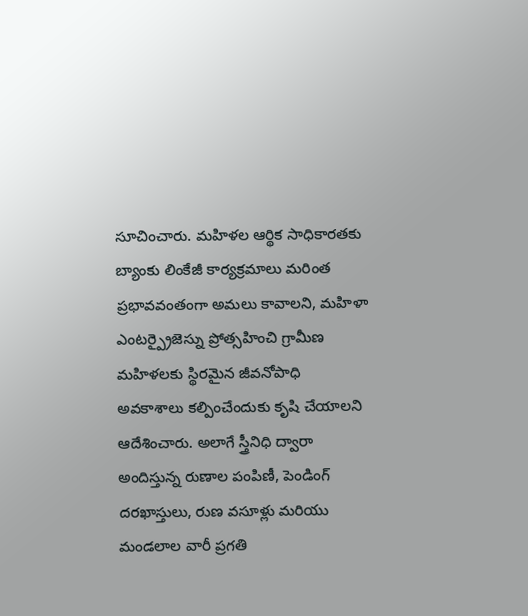సూచించారు. మహిళల ఆర్థిక సాధికారతకు బ్యాంకు లింకేజీ కార్యక్రమాలు మరింత ప్రభావవంతంగా అమలు కావాలని, మహిళా ఎంటర్ప్రైజెస్ను ప్రోత్సహించి గ్రామీణ మహిళలకు స్థిరమైన జీవనోపాధి అవకాశాలు కల్పించేందుకు కృషి చేయాలని ఆదేశించారు. అలాగే స్త్రీనిధి ద్వారా అందిస్తున్న రుణాల పంపిణీ, పెండింగ్ దరఖాస్తులు, రుణ వసూళ్లు మరియు మండలాల వారీ ప్రగతి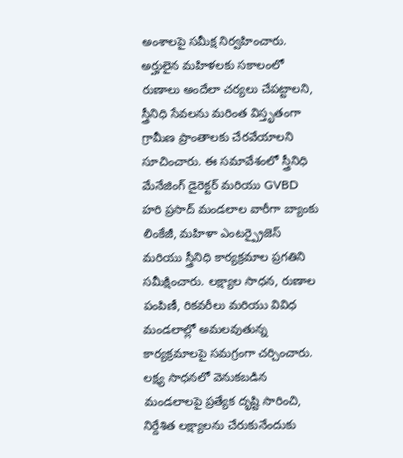అంశాలపై సమీక్ష నిర్వహించారు. అర్హులైన మహిళలకు సకాలంలో రుణాలు అందేలా చర్యలు చేపట్టాలని, స్త్రీనిధి సేవలను మరింత విస్తృతంగా గ్రామీణ ప్రాంతాలకు చేరవేయాలని సూచించారు. ఈ సమావేశంలో స్త్రీనిధి మేనేజింగ్ డైరెక్టర్ మరియు GVBD హరి ప్రసాద్ మండలాల వారీగా బ్యాంకు లింకేజీ, మహిళా ఎంటర్ప్రైజెస్ మరియు స్త్రీనిధి కార్యక్రమాల ప్రగతిని సమీక్షించారు. లక్ష్యాల సాధన, రుణాల పంపిణీ, రికవరీలు మరియు వివిధ మండలాల్లో అమలవుతున్న కార్యక్రమాలపై సమగ్రంగా చర్చించారు. లక్ష్య సాధనలో వెనుకబడిన మండలాలపై ప్రత్యేక దృష్టి సారించి, నిర్దేశిత లక్ష్యాలను చేరుకునేందుకు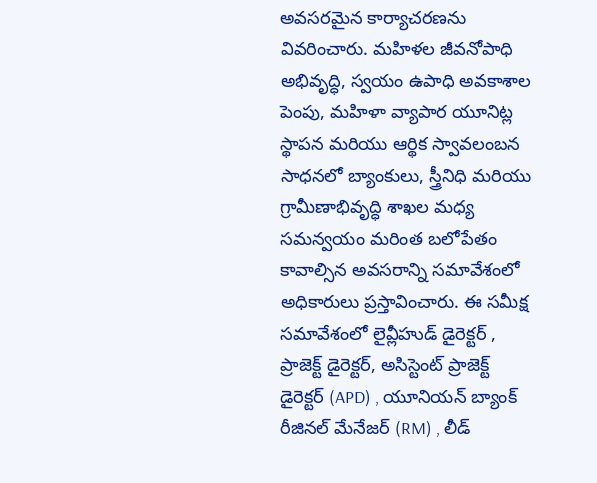అవసరమైన కార్యాచరణను వివరించారు. మహిళల జీవనోపాధి అభివృద్ధి, స్వయం ఉపాధి అవకాశాల పెంపు, మహిళా వ్యాపార యూనిట్ల స్థాపన మరియు ఆర్థిక స్వావలంబన సాధనలో బ్యాంకులు, స్త్రీనిధి మరియు గ్రామీణాభివృద్ధి శాఖల మధ్య సమన్వయం మరింత బలోపేతం కావాల్సిన అవసరాన్ని సమావేశంలో అధికారులు ప్రస్తావించారు. ఈ సమీక్ష సమావేశంలో లైవ్లీహుడ్ డైరెక్టర్ , ప్రాజెక్ట్ డైరెక్టర్, అసిస్టెంట్ ప్రాజెక్ట్ డైరెక్టర్ (APD) , యూనియన్ బ్యాంక్ రీజినల్ మేనేజర్ (RM) , లీడ్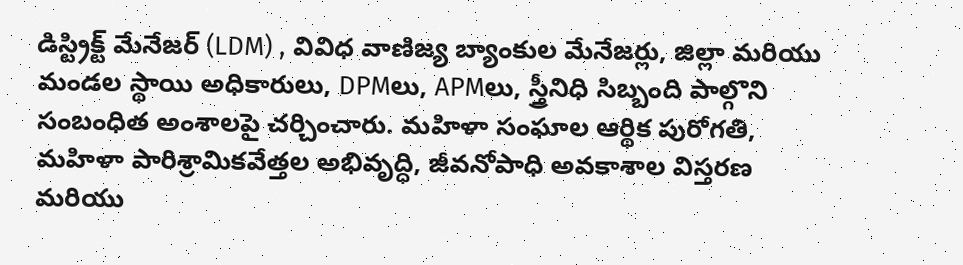డిస్ట్రిక్ట్ మేనేజర్ (LDM) , వివిధ వాణిజ్య బ్యాంకుల మేనేజర్లు, జిల్లా మరియు మండల స్థాయి అధికారులు, DPMలు, APMలు, స్త్రీనిధి సిబ్బంది పాల్గొని సంబంధిత అంశాలపై చర్చించారు. మహిళా సంఘాల ఆర్థిక పురోగతి, మహిళా పారిశ్రామికవేత్తల అభివృద్ధి, జీవనోపాధి అవకాశాల విస్తరణ మరియు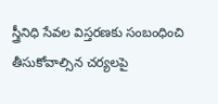స్త్రీనిధి సేవల విస్తరణకు సంబంధించి తీసుకోవాల్సిన చర్యలపై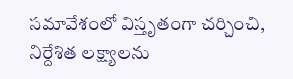సమావేశంలో విస్తృతంగా చర్చించి, నిర్దేశిత లక్ష్యాలను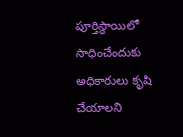పూర్తిస్థాయిలో సాధించేందుకు అధికారులు కృషి చేయాలని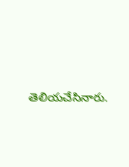తెలియచేసినారు.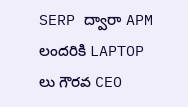SERP ద్వారా APM లందరికి LAPTOP లు గౌరవ CEO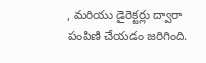, మరియు డైరెక్టర్లు ద్వారా పంపిణి చేయడం జరిగింది.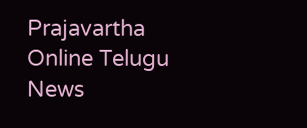Prajavartha Online Telugu News